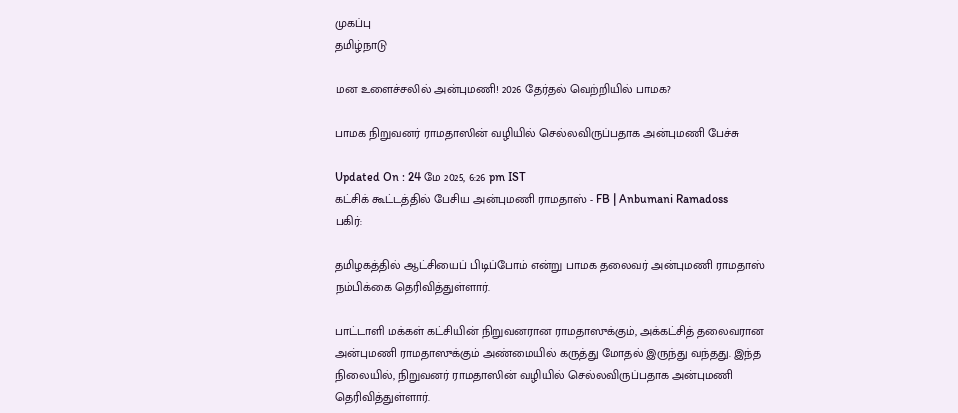முகப்பு
தமிழ்நாடு

மன உளைச்சலில் அன்புமணி! 2026 தேர்தல் வெற்றியில் பாமக?

பாமக நிறுவனர் ராமதாஸின் வழியில் செல்லவிருப்பதாக அன்புமணி பேச்சு

Updated On : 24 மே 2025, 6:26 pm IST
கட்சிக் கூட்டத்தில் பேசிய அன்புமணி ராமதாஸ் - FB | Anbumani Ramadoss
பகிர்:

தமிழகத்தில் ஆட்சியைப் பிடிப்போம் என்று பாமக தலைவர் அன்புமணி ராமதாஸ் நம்பிக்கை தெரிவித்துள்ளார்.

பாட்டாளி மக்கள் கட்சியின் நிறுவனரான ராமதாஸுக்கும், அக்கட்சித் தலைவரான அன்புமணி ராமதாஸுக்கும் அண்மையில் கருத்து மோதல் இருந்து வந்தது. இந்த நிலையில், நிறுவனர் ராமதாஸின் வழியில் செல்லவிருப்பதாக அன்புமணி தெரிவித்துள்ளார்.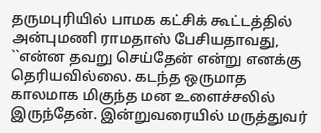தருமபுரியில் பாமக கட்சிக் கூட்டத்தில் அன்புமணி ராமதாஸ் பேசியதாவது, ``என்ன தவறு செய்தேன் என்று எனக்கு தெரியவில்லை. கடந்த ஒருமாத காலமாக மிகுந்த மன உளைச்சலில் இருந்தேன். இன்றுவரையில் மருத்துவர்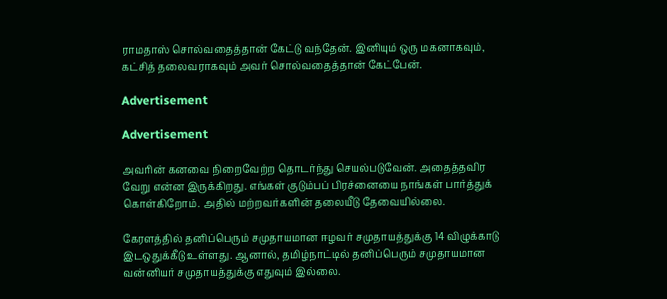ராமதாஸ் சொல்வதைத்தான் கேட்டு வந்தேன். இனியும் ஒரு மகனாகவும், கட்சித் தலைவராகவும் அவர் சொல்வதைத்தான் கேட்பேன்.

Advertisement

Advertisement

அவரின் கனவை நிறைவேற்ற தொடர்ந்து செயல்படுவேன். அதைத்தவிர வேறு என்ன இருக்கிறது. எங்கள் குடும்பப் பிரச்னையை நாங்கள் பார்த்துக் கொள்கிறோம். அதில் மற்றவர்களின் தலையீடு தேவையில்லை.

கேரளத்தில் தனிப்பெரும் சமுதாயமான ஈழவர் சமுதாயத்துக்கு 14 விழுக்காடு இடஒதுக்கீடு உள்ளது. ஆனால், தமிழ்நாட்டில் தனிப்பெரும் சமுதாயமான வன்னியர் சமுதாயத்துக்கு எதுவும் இல்லை.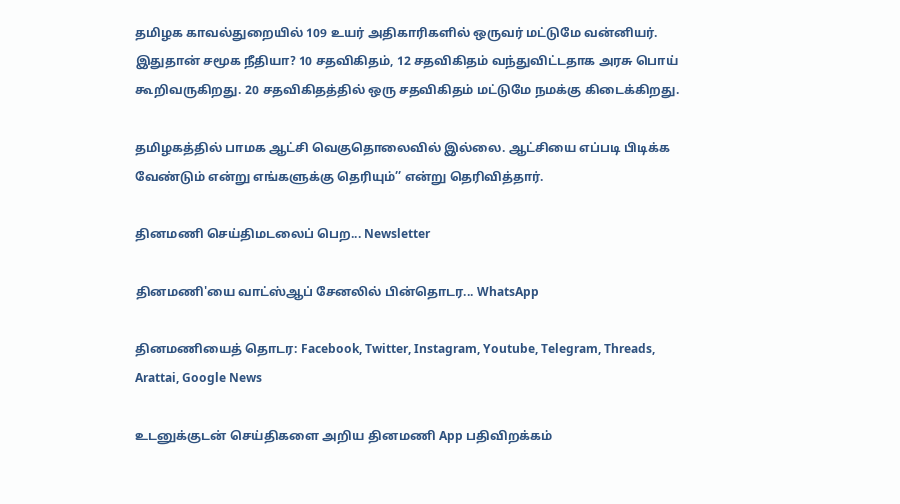தமிழக காவல்துறையில் 109 உயர் அதிகாரிகளில் ஒருவர் மட்டுமே வன்னியர். இதுதான் சமூக நீதியா? 10 சதவிகிதம், 12 சதவிகிதம் வந்துவிட்டதாக அரசு பொய் கூறிவருகிறது. 20 சதவிகிதத்தில் ஒரு சதவிகிதம் மட்டுமே நமக்கு கிடைக்கிறது.

தமிழகத்தில் பாமக ஆட்சி வெகுதொலைவில் இல்லை. ஆட்சியை எப்படி பிடிக்க வேண்டும் என்று எங்களுக்கு தெரியும்’’ என்று தெரிவித்தார்.

தினமணி செய்திமடலைப் பெற... Newsletter

தினமணி'யை வாட்ஸ்ஆப் சேனலில் பின்தொடர... WhatsApp

தினமணியைத் தொடர: Facebook, Twitter, Instagram, Youtube, Telegram, Threads, Arattai, Google News

உடனுக்குடன் செய்திகளை அறிய தினமணி App பதிவிறக்கம்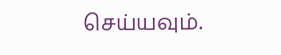செய்யவும்.